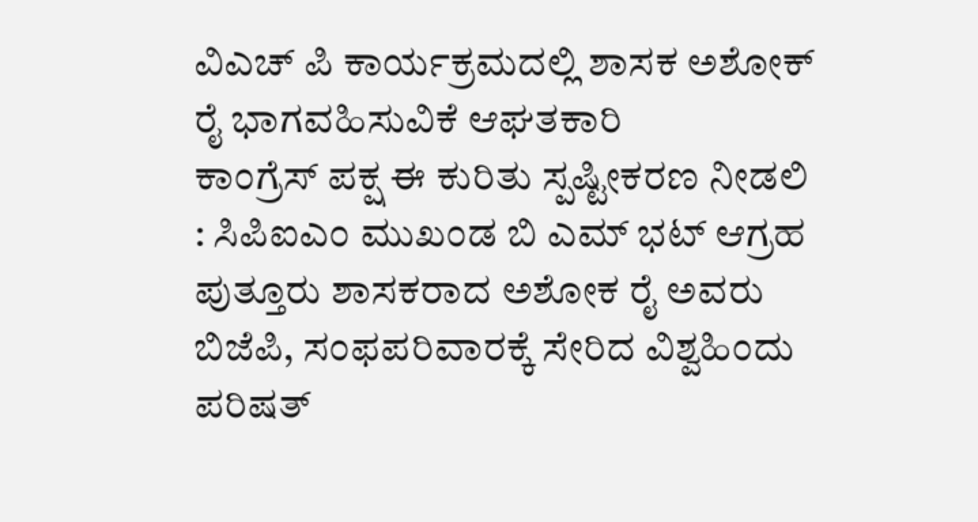ವಿಎಚ್ ಪಿ ಕಾರ್ಯಕ್ರಮದಲ್ಲಿ ಶಾಸಕ ಅಶೋಕ್ ರೈ ಭಾಗವಹಿಸುವಿಕೆ ಆಘತಕಾರಿ
ಕಾಂಗ್ರೆಸ್ ಪಕ್ಷ ಈ ಕುರಿತು ಸ್ಪಷ್ಟೀಕರಣ ನೀಡಲಿ : ಸಿಪಿಐಎಂ ಮುಖಂಡ ಬಿ ಎಮ್ ಭಟ್ ಆಗ್ರಹ ಪುತ್ತೂರು ಶಾಸಕರಾದ ಅಶೋಕ ರೈ ಅವರು ಬಿಜೆಪಿ, ಸಂಫಪರಿವಾರಕ್ಕೆ ಸೇರಿದ ವಿಶ್ವಹಿಂದು ಪರಿಷತ್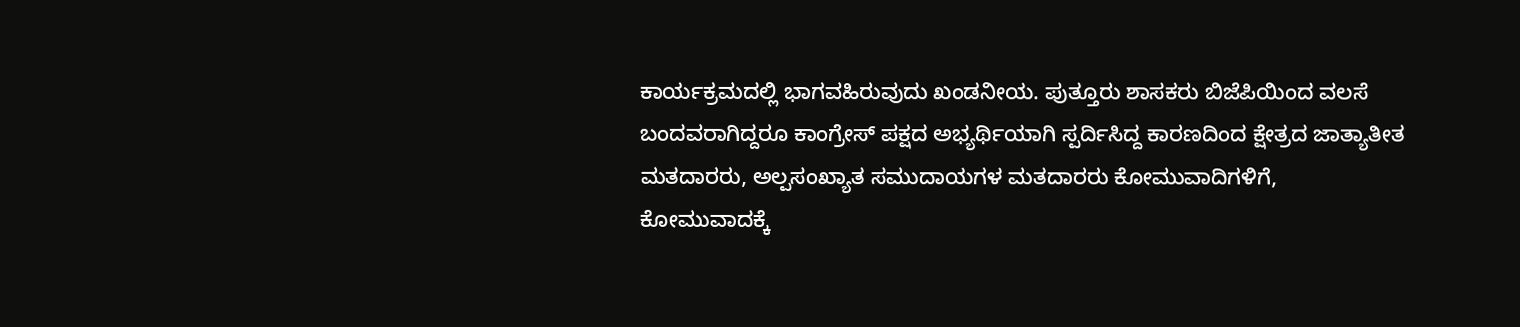ಕಾರ್ಯಕ್ರಮದಲ್ಲಿ ಭಾಗವಹಿರುವುದು ಖಂಡನೀಯ. ಪುತ್ತೂರು ಶಾಸಕರು ಬಿಜೆಪಿಯಿಂದ ವಲಸೆ ಬಂದವರಾಗಿದ್ದರೂ ಕಾಂಗ್ರೇಸ್ ಪಕ್ಷದ ಅಭ್ಯರ್ಥಿಯಾಗಿ ಸ್ಪರ್ದಿಸಿದ್ದ ಕಾರಣದಿಂದ ಕ್ಷೇತ್ರದ ಜಾತ್ಯಾತೀತ ಮತದಾರರು, ಅಲ್ಪಸಂಖ್ಯಾತ ಸಮುದಾಯಗಳ ಮತದಾರರು ಕೋಮುವಾದಿಗಳಿಗೆ, ಕೋಮುವಾದಕ್ಕೆ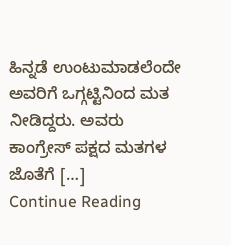ಹಿನ್ನಡೆ ಉಂಟುಮಾಡಲೆಂದೇ ಅವರಿಗೆ ಒಗ್ಗಟ್ಟಿನಿಂದ ಮತ ನೀಡಿದ್ದರು. ಅವರು ಕಾಂಗ್ರೇಸ್ ಪಕ್ಷದ ಮತಗಳ ಜೊತೆಗೆ […]
Continue Reading